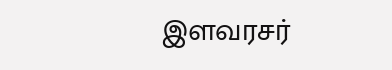இளவரசர்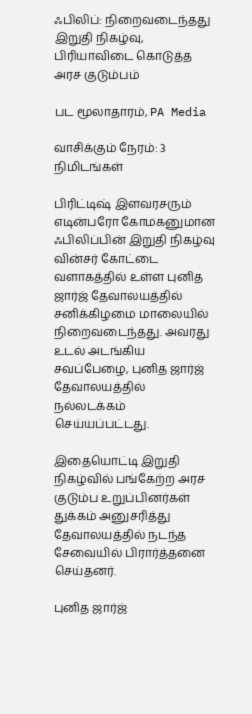ஃபிலிப்: நிறைவடைந்தது இறுதி நிகழ்வு, பிரியாவிடை கொடுத்த அரச குடும்பம்

பட மூலாதாரம், PA Media

வாசிக்கும் நேரம்: 3 நிமிடங்கள்

பிரிட்டிஷ் இளவரசரும் எடின்பரோ கோமகனுமான ஃபிலிப்பின் இறுதி நிகழ்வு வின்சர் கோட்டை வளாகத்தில் உள்ள புனித ஜார்ஜ் தேவாலயத்தில் சனிக்கிழமை மாலையில் நிறைவடைந்தது. அவரது உடல் அடங்கிய சவப்பேழை, புனித ஜார்ஜ் தேவாலயத்தில் நல்லடக்கம் செய்யப்பட்டது.

இதையொட்டி இறுதி நிகழ்வில் பங்கேற்ற அரச குடும்ப உறுப்பினர்கள் துக்கம் அனுசரித்து தேவாலயத்தில் நடந்த சேவையில் பிரார்த்தனை செய்தனர்.

புனித ஜார்ஜ்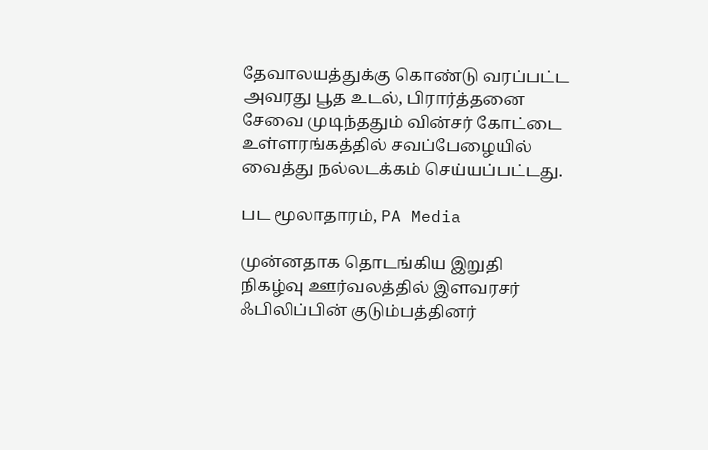தேவாலயத்துக்கு கொண்டு வரப்பட்ட அவரது பூத உடல், பிரார்த்தனை சேவை முடிந்ததும் வின்சர் கோட்டை உள்ளரங்கத்தில் சவப்பேழையில் வைத்து நல்லடக்கம் செய்யப்பட்டது.

பட மூலாதாரம், PA Media

முன்னதாக தொடங்கிய இறுதி நிகழ்வு ஊர்வலத்தில் இளவரசர் ஃபிலிப்பின் குடும்பத்தினர்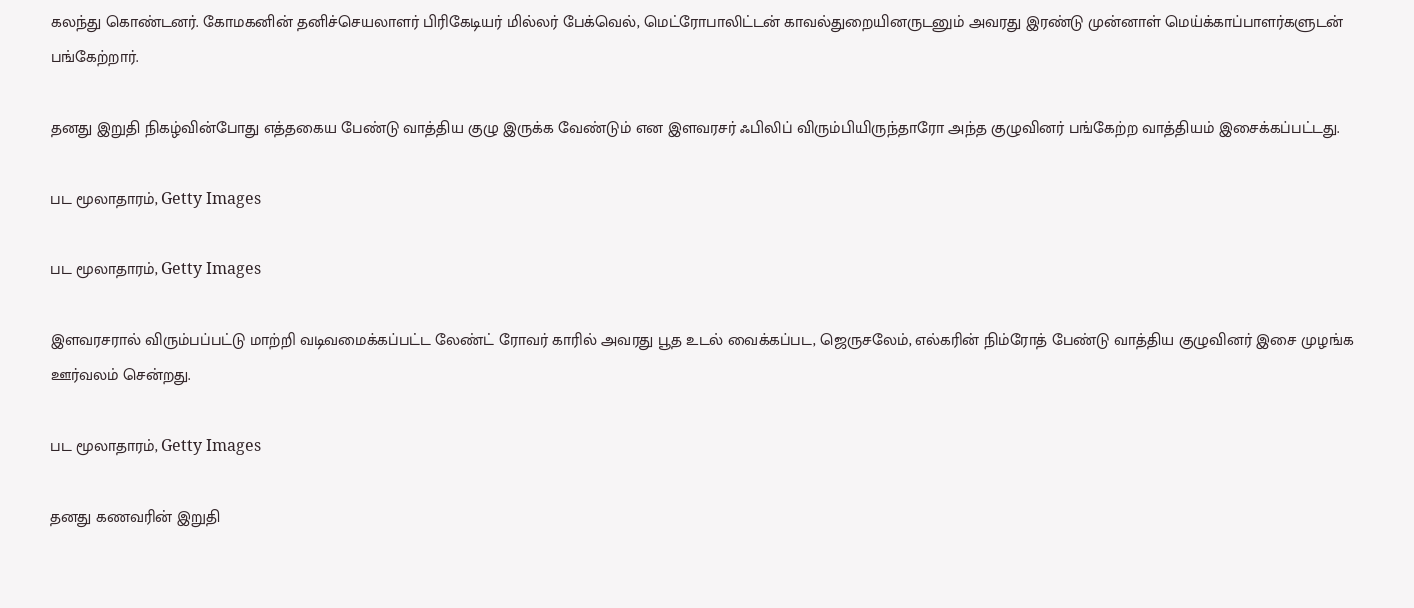கலந்து கொண்டனர். கோமகனின் தனிச்செயலாளர் பிரிகேடியர் மில்லர் பேக்வெல், மெட்ரோபாலிட்டன் காவல்துறையினருடனும் அவரது இரண்டு முன்னாள் மெய்க்காப்பாளர்களுடன் பங்கேற்றார்.

தனது இறுதி நிகழ்வின்போது எத்தகைய பேண்டு வாத்திய குழு இருக்க வேண்டும் என இளவரசர் ஃபிலிப் விரும்பியிருந்தாரோ அந்த குழுவினர் பங்கேற்ற வாத்தியம் இசைக்கப்பட்டது.

பட மூலாதாரம், Getty Images

பட மூலாதாரம், Getty Images

இளவரசரால் விரும்பப்பட்டு மாற்றி வடிவமைக்கப்பட்ட லேண்ட் ரோவர் காரில் அவரது பூத உடல் வைக்கப்பட, ஜெருசலேம், எல்கரின் நிம்ரோத் பேண்டு வாத்திய குழுவினர் இசை முழங்க ஊர்வலம் சென்றது.

பட மூலாதாரம், Getty Images

தனது கணவரின் இறுதி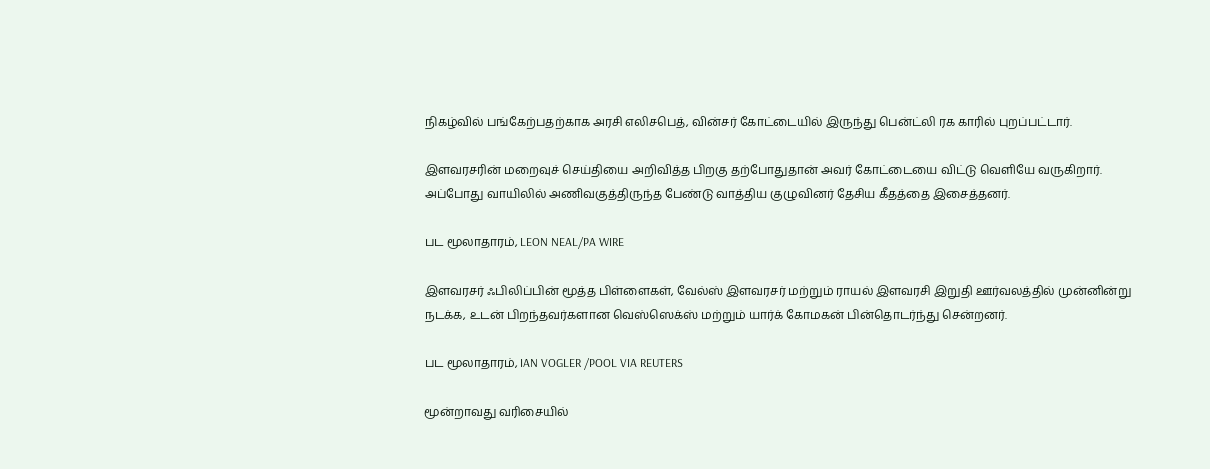நிகழ்வில் பங்கேற்பதற்காக அரசி எலிசபெத், வின்சர் கோட்டையில் இருந்து பென்ட்லி ரக காரில் புறப்பட்டார்.

இளவரசரின் மறைவுச் செய்தியை அறிவித்த பிறகு தற்போதுதான் அவர் கோட்டையை விட்டு வெளியே வருகிறார். அப்போது வாயிலில் அணிவகுத்திருந்த பேண்டு வாத்திய குழுவினர் தேசிய கீதத்தை இசைத்தனர்.

பட மூலாதாரம், LEON NEAL/PA WIRE

இளவரசர் ஃபிலிப்பின் மூத்த பிள்ளைகள், வேல்ஸ் இளவரசர் மற்றும் ராயல் இளவரசி இறுதி ஊர்வலத்தில் முன்னின்று நடக்க, உடன் பிறந்தவர்களான வெஸ்ஸெக்ஸ் மற்றும் யார்க் கோமகன் பின்தொடர்ந்து சென்றனர்.

பட மூலாதாரம், IAN VOGLER /POOL VIA REUTERS

மூன்றாவது வரிசையில்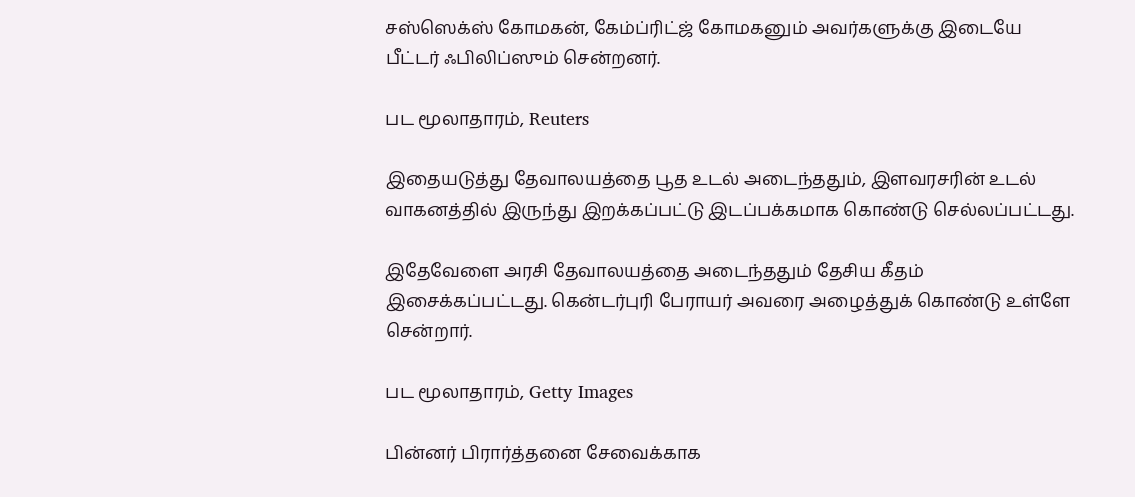சஸ்ஸெக்ஸ் கோமகன், கேம்ப்ரிட்ஜ் கோமகனும் அவர்களுக்கு இடையே பீட்டர் ஃபிலிப்ஸும் சென்றனர்.

பட மூலாதாரம், Reuters

இதையடுத்து தேவாலயத்தை பூத உடல் அடைந்ததும், இளவரசரின் உடல் வாகனத்தில் இருந்து இறக்கப்பட்டு இடப்பக்கமாக கொண்டு செல்லப்பட்டது.

இதேவேளை அரசி தேவாலயத்தை அடைந்ததும் தேசிய கீதம் இசைக்கப்பட்டது. கென்டர்புரி பேராயர் அவரை அழைத்துக் கொண்டு உள்ளே சென்றார்.

பட மூலாதாரம், Getty Images

பின்னர் பிரார்த்தனை சேவைக்காக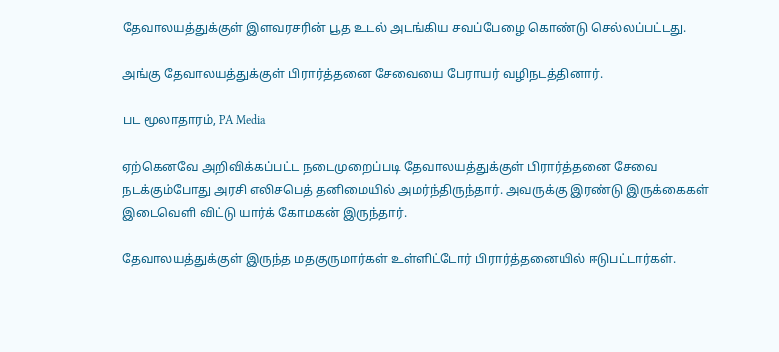தேவாலயத்துக்குள் இளவரசரின் பூத உடல் அடங்கிய சவப்பேழை கொண்டு செல்லப்பட்டது.

அங்கு தேவாலயத்துக்குள் பிரார்த்தனை சேவையை பேராயர் வழிநடத்தினார்.

பட மூலாதாரம், PA Media

ஏற்கெனவே அறிவிக்கப்பட்ட நடைமுறைப்படி தேவாலயத்துக்குள் பிரார்த்தனை சேவை நடக்கும்போது அரசி எலிசபெத் தனிமையில் அமர்ந்திருந்தார். அவருக்கு இரண்டு இருக்கைகள் இடைவெளி விட்டு யார்க் கோமகன் இருந்தார்.

தேவாலயத்துக்குள் இருந்த மதகுருமார்கள் உள்ளிட்டோர் பிரார்த்தனையில் ஈடுபட்டார்கள்.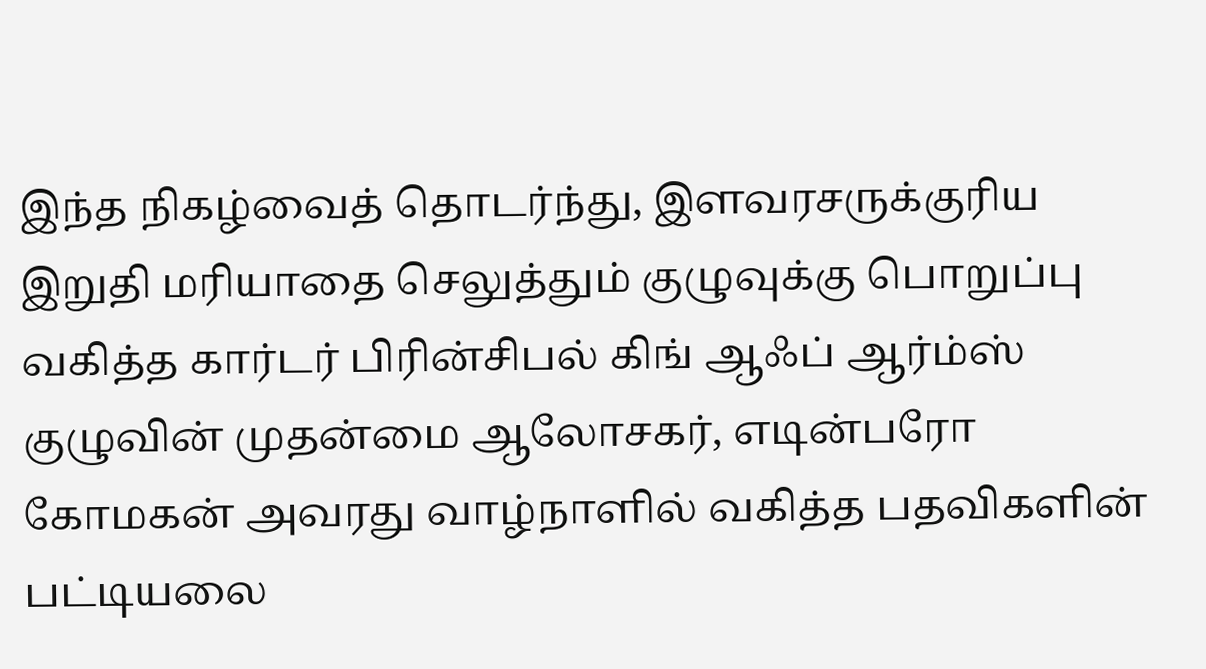இந்த நிகழ்வைத் தொடர்ந்து, இளவரசருக்குரிய இறுதி மரியாதை செலுத்தும் குழுவுக்கு பொறுப்பு வகித்த கார்டர் பிரின்சிபல் கிங் ஆஃப் ஆர்ம்ஸ் குழுவின் முதன்மை ஆலோசகர், எடின்பரோ கோமகன் அவரது வாழ்நாளில் வகித்த பதவிகளின் பட்டியலை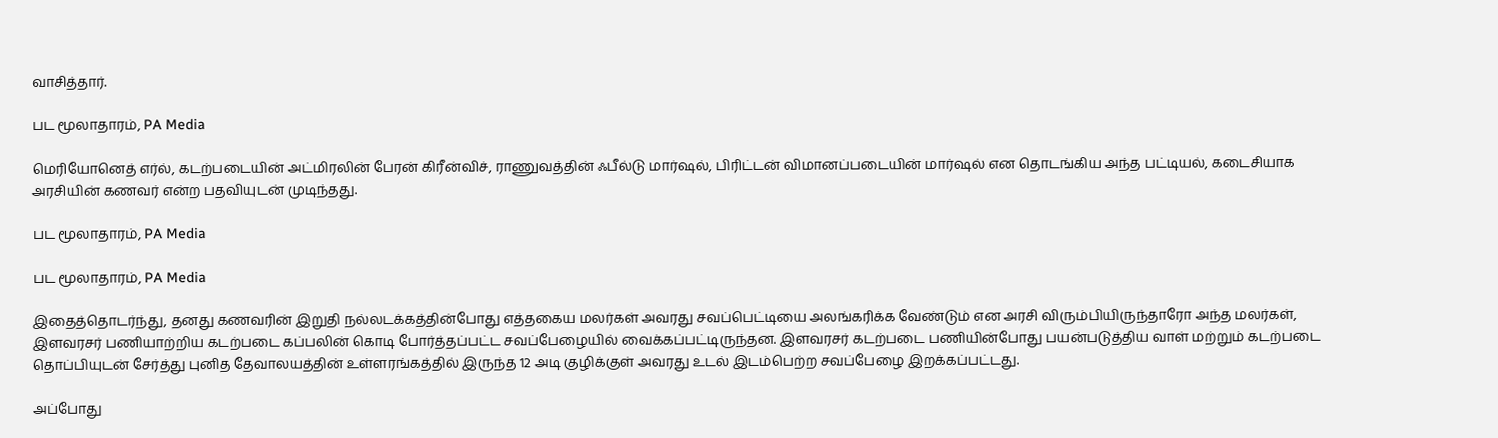வாசித்தார்.

பட மூலாதாரம், PA Media

மெரியோனெத் எர்ல், கடற்படையின் அட்மிரலின் பேரன் கிரீன்விச், ராணுவத்தின் ஃபீல்டு மார்ஷல், பிரிட்டன் விமானப்படையின் மார்ஷல் என தொடங்கிய அந்த பட்டியல், கடைசியாக அரசியின் கணவர் என்ற பதவியுடன் முடிந்தது.

பட மூலாதாரம், PA Media

பட மூலாதாரம், PA Media

இதைத்தொடர்ந்து, தனது கணவரின் இறுதி நல்லடக்கத்தின்போது எத்தகைய மலர்கள் அவரது சவப்பெட்டியை அலங்கரிக்க வேண்டும் என அரசி விரும்பியிருந்தாரோ அந்த மலர்கள், இளவரசர் பணியாற்றிய கடற்படை கப்பலின் கொடி போர்த்தப்பட்ட சவப்பேழையில் வைக்கப்பட்டிருந்தன. இளவரசர் கடற்படை பணியின்போது பயன்படுத்திய வாள் மற்றும் கடற்படை தொப்பியுடன் சேர்த்து புனித தேவாலயத்தின் உள்ளரங்கத்தில் இருந்த 12 அடி குழிக்குள் அவரது உடல் இடம்பெற்ற சவப்பேழை இறக்கப்பட்டது.

அப்போது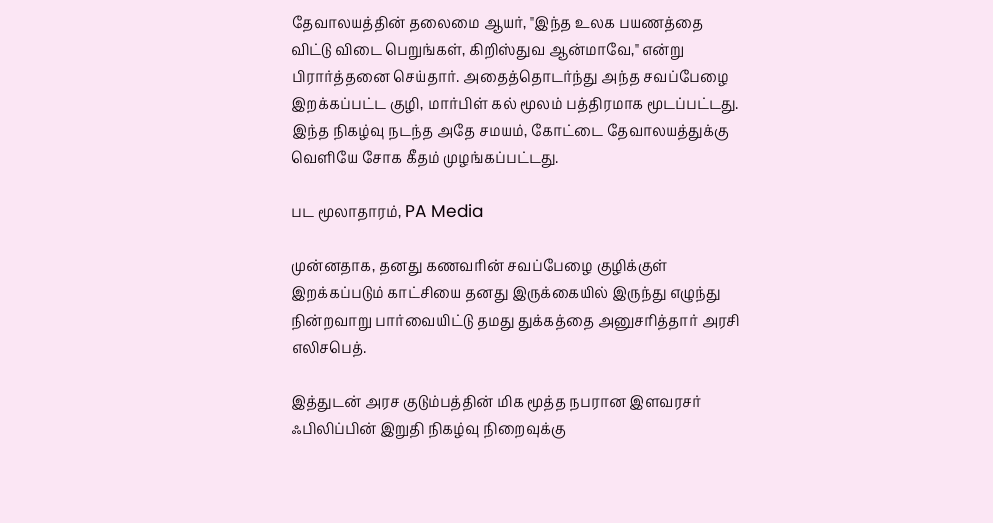தேவாலயத்தின் தலைமை ஆயர், "இந்த உலக பயணத்தை விட்டு விடை பெறுங்கள், கிறிஸ்துவ ஆன்மாவே," என்று பிரார்த்தனை செய்தார். அதைத்தொடர்ந்து அந்த சவப்பேழை இறக்கப்பட்ட குழி, மார்பிள் கல் மூலம் பத்திரமாக மூடப்பட்டது. இந்த நிகழ்வு நடந்த அதே சமயம், கோட்டை தேவாலயத்துக்கு வெளியே சோக கீதம் முழங்கப்பட்டது.

பட மூலாதாரம், PA Media

முன்னதாக, தனது கணவரின் சவப்பேழை குழிக்குள் இறக்கப்படும் காட்சியை தனது இருக்கையில் இருந்து எழுந்து நின்றவாறு பார்வையிட்டு தமது துக்கத்தை அனுசரித்தார் அரசி எலிசபெத்.

இத்துடன் அரச குடும்பத்தின் மிக மூத்த நபரான இளவரசர் ஃபிலிப்பின் இறுதி நிகழ்வு நிறைவுக்கு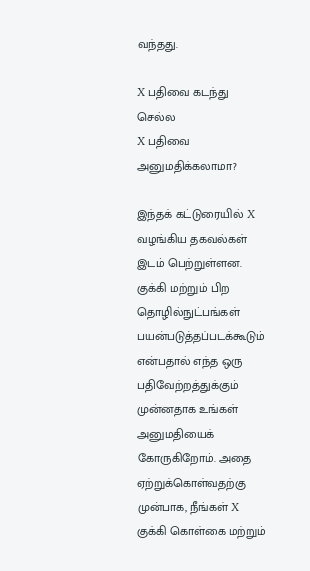வந்தது.

X பதிவை கடந்து செல்ல
X பதிவை அனுமதிக்கலாமா?

இந்தக் கட்டுரையில் X வழங்கிய தகவல்கள் இடம் பெற்றுள்ளன. குக்கி மற்றும் பிற தொழில்நுட்பங்கள் பயன்படுத்தப்படக்கூடும் என்பதால் எந்த ஒரு பதிவேற்றத்துக்கும் முன்னதாக உங்கள் அனுமதியைக் கோருகிறோம். அதை ஏற்றுக்கொள்வதற்கு முன்பாக, நீங்கள் X குக்கி கொள்கை மற்றும்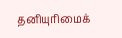தனியுரிமைக்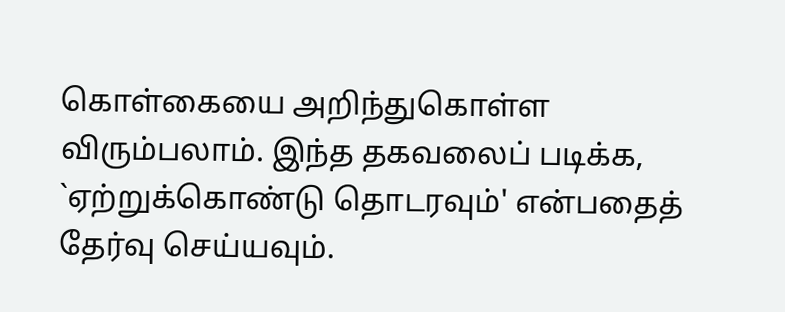கொள்கையை அறிந்துகொள்ள விரும்பலாம். இந்த தகவலைப் படிக்க, `ஏற்றுக்கொண்டு தொடரவும்' என்பதைத் தேர்வு செய்யவும்.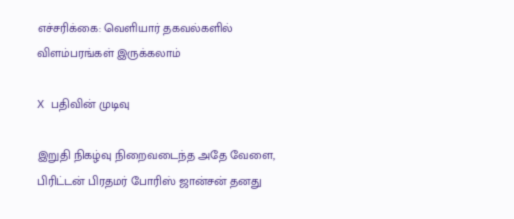எச்சரிக்கை: வெளியார் தகவல்களில் விளம்பரங்கள் இருக்கலாம்

X பதிவின் முடிவு

இறுதி நிகழ்வு நிறைவடைந்த அதே வேளை, பிரிட்டன் பிரதமர் போரிஸ் ஜான்சன் தனது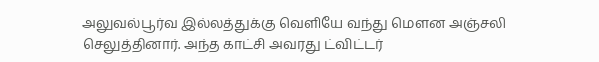அலுவல்பூர்வ இல்லத்துக்கு வெளியே வந்து மெளன அஞ்சலி செலுத்தினார். அந்த காட்சி அவரது ட்விட்டர்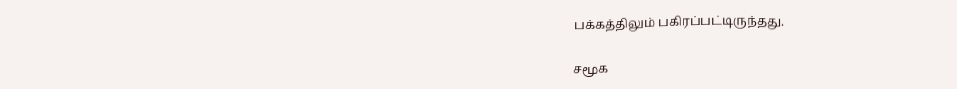பக்கத்திலும் பகிரப்பட்டிருந்தது.

சமூக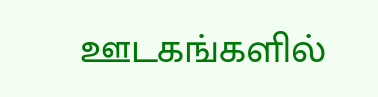ஊடகங்களில்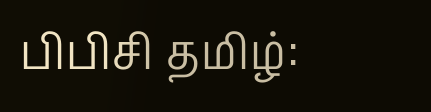பிபிசி தமிழ்: